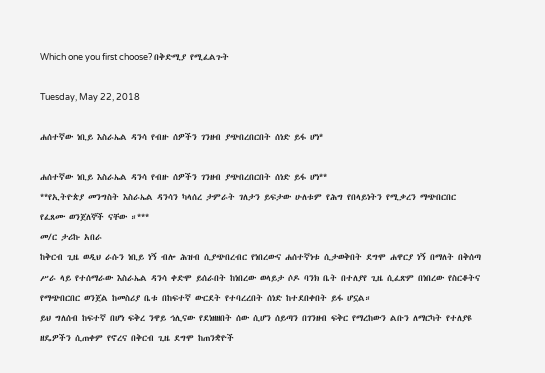Which one you first choose? በቅድሚያ የሚፈልጉት

Tuesday, May 22, 2018

ሐሰተኛው ነቢይ እስራኤል ዳንሳ የብዙ ሰዎችን ገንዘብ ያጭበረበርበት ሰነድ ይፋ ሆነ*

ሐሰተኛው ነቢይ እስራኤል ዳንሳ የብዙ ሰዎችን ገንዘብ ያጭበረበርበት ሰነድ ይፋ ሆነ**
**የኢትዮጵያ መንግስት እስራኤል ዳንሳን ካላሰረ ታምራት ገለታን ይፍታው ሁለቱም የሕግ የበላይነትን የሚቃረን ማጭበርበር የፈጸሙ ወንጀለኞች ናቸው ።***
መ/ር ታሪኩ አበራ
ከቅርብ ጊዜ ወዲህ ራሱን ነቢይ ነኝ ብሎ ሕዝብ ሲያጭበረብር የነበረውና ሐሰተኛነቱ ሲታወቅበት ደግሞ ሐዋርያ ነኝ በማለት በቅሰጣ ሥራ ላይ የተሰማራው እስራኤል ዳንሳ ቀድሞ ይሰራበት ከነበረው ወላይታ ሶዶ ባንክ ቤት በተለያየ ጊዜ ሲፈጽም በነበረው የስርቆትና የማጭበርበር ወንጀል ከመስሪያ ቤቱ በከፍተኛ ውርደት የተባረረበት ሰነድ ከተደበቀበት ይፋ ሆኗል።
ይህ ግለሰብ ከፍተኛ በሆነ ፍቅረ ንዋይ ኅሊናው የደነዘዘበት ሰው ሲሆን ሰይጣን በገንዘብ ፍቅር የማረከውን ልቡን ለማርካት የተለያዩ ዘዴዎችን ሲጠቀም የኖረና በቅርብ ጊዜ ደግሞ ከጠንቋዮች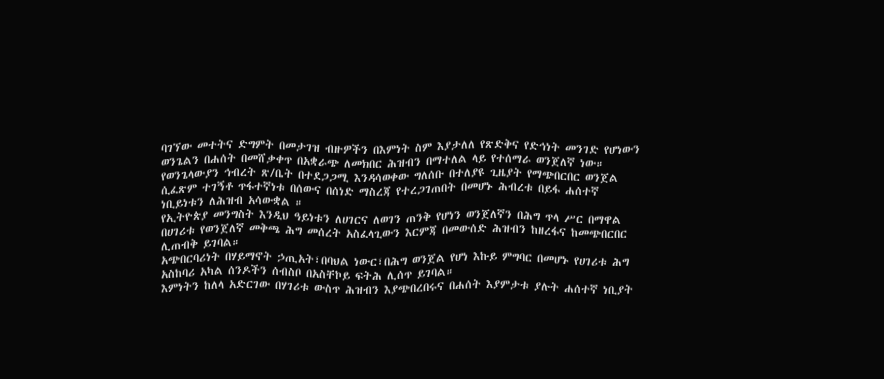ባገኘው መተትና ድግምት በመታገዝ ብዙዎችን በእምነት ስም እያታለለ የጽድቅና የድኅነት መንገድ የሆነውን ወንጌልን በሐሰት በመሸቃቀጥ በአቋራጭ ለመክበር ሕዝብን በማተለል ላይ የተሰማራ ወንጀለኛ ነው።
የወንጌላውያን ኅብረት ጽ/ቤት በተደጋጋሚ እንዳሳወቀው ግለሰቡ በተለያዩ ጊዜያት የማጭበርበር ወንጀል ሲፈጽም ተገኝቶ ጥፋተኛነቱ በሰውና በሰነድ ማስረጃ የተረጋገጠበት በመሆኑ ሕብረቱ በይፋ ሐሰተኛ ነቢይነቱን ለሕዝብ አሳውቋል ።
የኢትዮጵያ መንግስት እንዲህ ዓይነቱን ለሀገርና ለወገን ጠንቅ የሆነን ወንጀለኛን በሕግ ጥላ ሥር በማዋል በሀገሪቱ የወንጀለኛ መቅጫ ሕግ መሰረት አስፈላጊውን እርምጃ በመውሰድ ሕዝብን ከዘረፋና ከመጭበርበር ሊጠብቅ ይገባል።
አጭበርባሪነት በሃይማኖት ኃጢአት፣በባህል ነውር፣በሕግ ወንጀል የሆነ እኩይ ምግባር በመሆኑ የሀገሪቱ ሕግ አስከባሪ አካል ሰንዶችን ሰብስቦ በአስቸኮይ ፍትሕ ሊሰጥ ይገባል።
እምነትን ከለላ አድርገው በሃገሪቱ ውስጥ ሕዝብን እያጭበረበሩና በሐሰት እያምታቱ ያሉት ሐሰተኛ ነቢያት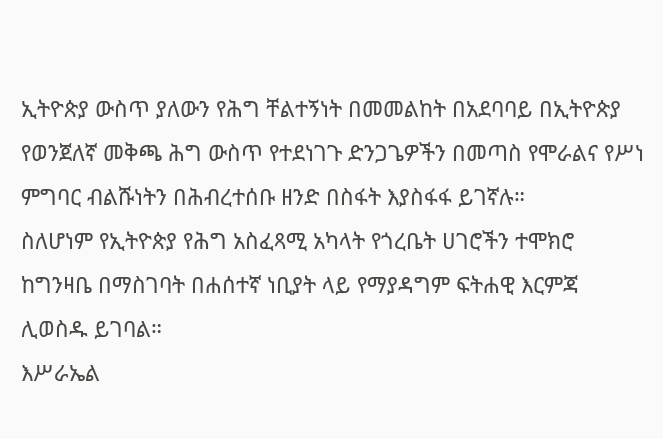ኢትዮጵያ ውስጥ ያለውን የሕግ ቸልተኝነት በመመልከት በአደባባይ በኢትዮጵያ የወንጀለኛ መቅጫ ሕግ ውስጥ የተደነገጉ ድንጋጌዎችን በመጣስ የሞራልና የሥነ ምግባር ብልሹነትን በሕብረተሰቡ ዘንድ በስፋት እያስፋፋ ይገኛሉ።
ስለሆነም የኢትዮጵያ የሕግ አስፈጻሚ አካላት የጎረቤት ሀገሮችን ተሞክሮ ከግንዛቤ በማስገባት በሐሰተኛ ነቢያት ላይ የማያዳግም ፍትሐዊ እርምጃ ሊወስዱ ይገባል።
እሥራኤል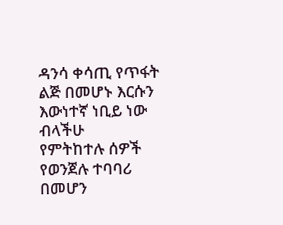ዳንሳ ቀሳጢ የጥፋት ልጅ በመሆኑ እርሱን እውነተኛ ነቢይ ነው ብላችሁ
የምትከተሉ ሰዎች የወንጀሉ ተባባሪ በመሆን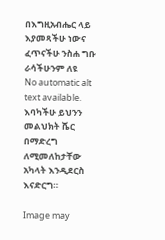በእግዚአብሔር ላይ እያመጻችሁ ነውና ፈጥናችሁ ንስሐ ግቡ ራሳችሁንም ለዩ
No automatic alt text available.
እባካችሁ ይህንን መልህክት ሼር በማድረግ ለሚመለከታቸው አካላት እንዲደርስ እናድርግ።

Image may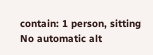contain: 1 person, sitting
No automatic alt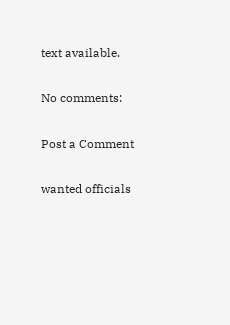text available.

No comments:

Post a Comment

wanted officials